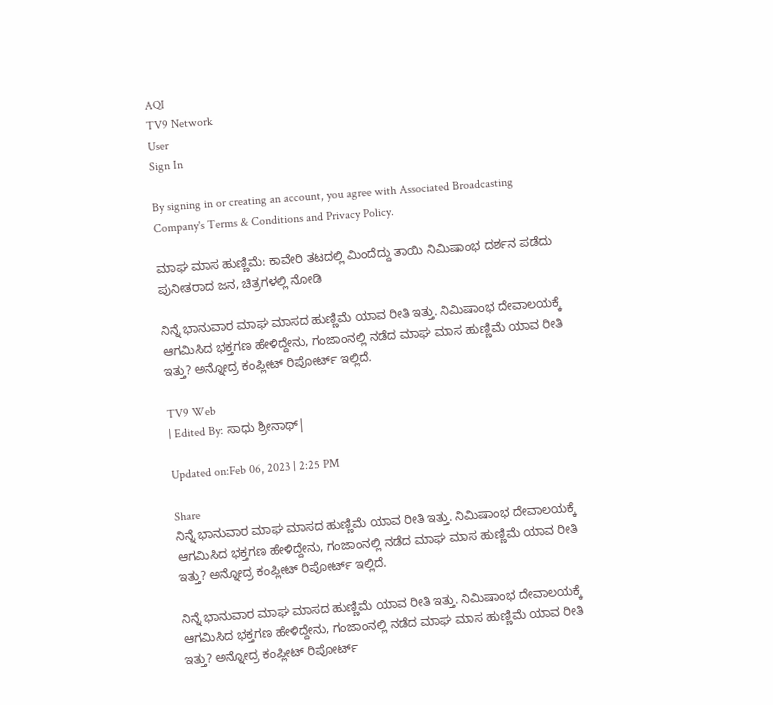AQI
TV9 Network
User
Sign In

By signing in or creating an account, you agree with Associated Broadcasting Company's Terms & Conditions and Privacy Policy.

ಮಾಘ ಮಾಸ ಹುಣ್ಣಿಮೆ: ಕಾವೇರಿ ತಟದಲ್ಲಿ ಮಿಂದೆದ್ದು ತಾಯಿ ನಿಮಿಷಾಂಭ ದರ್ಶನ ಪಡೆದು ಪುನೀತರಾದ ಜನ, ಚಿತ್ರಗಳಲ್ಲಿ ನೋಡಿ

ನಿನ್ನೆ ಭಾನುವಾರ ಮಾಘ ಮಾಸದ ಹುಣ್ಣಿಮೆ ಯಾವ ರೀತಿ ಇತ್ತು. ನಿಮಿಷಾಂಭ ದೇವಾಲಯಕ್ಕೆ ಆಗಮಿಸಿದ ಭಕ್ತಗಣ ಹೇಳಿದ್ದೇನು, ಗಂಜಾಂನಲ್ಲಿ ನಡೆದ ಮಾಘ ಮಾಸ ಹುಣ್ಣಿಮೆ ಯಾವ ರೀತಿ ಇತ್ತು? ಅನ್ನೋದ್ರ ಕಂಪ್ಲೀಟ್ ರಿಪೋರ್ಟ್ ಇಲ್ಲಿದೆ.

TV9 Web
| Edited By: ಸಾಧು ಶ್ರೀನಾಥ್|

Updated on:Feb 06, 2023 | 2:25 PM

Share
ನಿನ್ನೆ ಭಾನುವಾರ ಮಾಘ ಮಾಸದ ಹುಣ್ಣಿಮೆ ಯಾವ ರೀತಿ ಇತ್ತು. ನಿಮಿಷಾಂಭ ದೇವಾಲಯಕ್ಕೆ ಆಗಮಿಸಿದ ಭಕ್ತಗಣ ಹೇಳಿದ್ದೇನು, ಗಂಜಾಂನಲ್ಲಿ ನಡೆದ ಮಾಘ ಮಾಸ ಹುಣ್ಣಿಮೆ ಯಾವ ರೀತಿ ಇತ್ತು? ಅನ್ನೋದ್ರ ಕಂಪ್ಲೀಟ್ ರಿಪೋರ್ಟ್ ಇಲ್ಲಿದೆ.

ನಿನ್ನೆ ಭಾನುವಾರ ಮಾಘ ಮಾಸದ ಹುಣ್ಣಿಮೆ ಯಾವ ರೀತಿ ಇತ್ತು. ನಿಮಿಷಾಂಭ ದೇವಾಲಯಕ್ಕೆ ಆಗಮಿಸಿದ ಭಕ್ತಗಣ ಹೇಳಿದ್ದೇನು, ಗಂಜಾಂನಲ್ಲಿ ನಡೆದ ಮಾಘ ಮಾಸ ಹುಣ್ಣಿಮೆ ಯಾವ ರೀತಿ ಇತ್ತು? ಅನ್ನೋದ್ರ ಕಂಪ್ಲೀಟ್ ರಿಪೋರ್ಟ್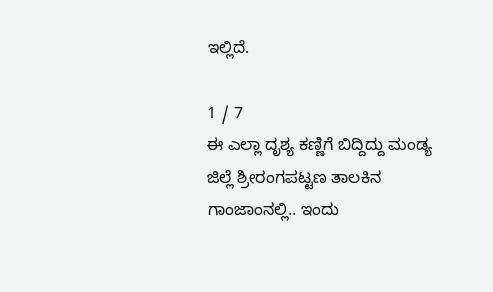ಇಲ್ಲಿದೆ.

1 / 7
ಈ ಎಲ್ಲಾ ದೃಶ್ಯ ಕಣ್ಣಿಗೆ ಬಿದ್ದಿದ್ದು ಮಂಡ್ಯ ಜಿಲ್ಲೆ ಶ್ರೀರಂಗಪಟ್ಟಣ ತಾಲಕಿನ ಗಾಂಜಾಂನಲ್ಲಿ.. ಇಂದು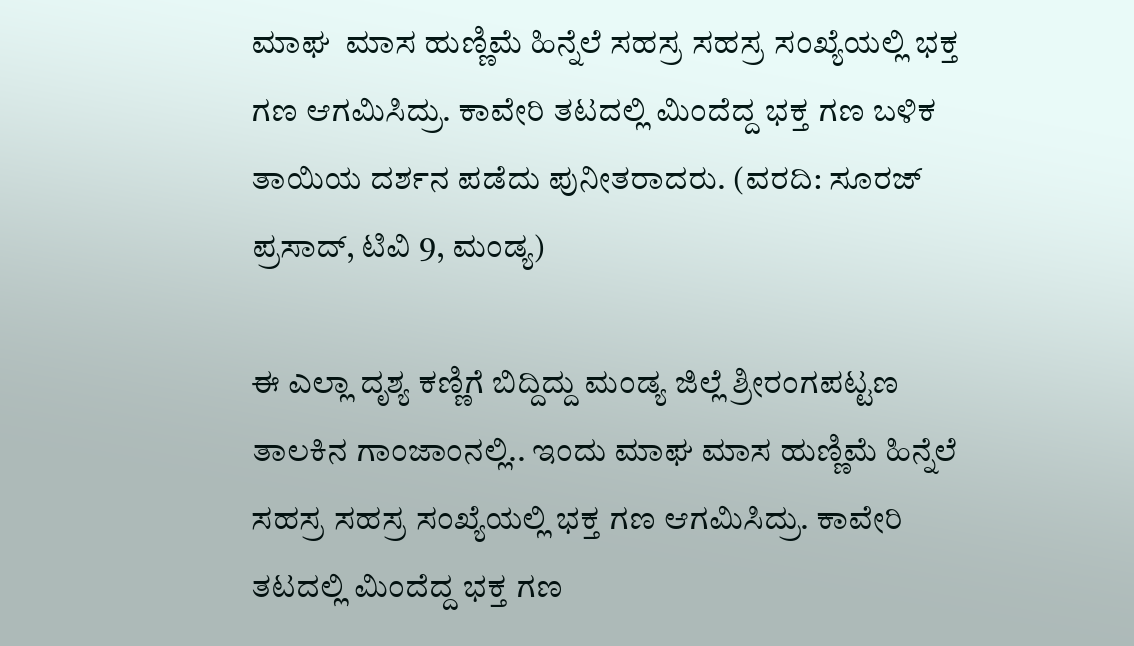ಮಾಘ  ಮಾಸ ಹುಣ್ಣಿಮೆ ಹಿನ್ನೆಲೆ ಸಹಸ್ರ ಸಹಸ್ರ ಸಂಖ್ಯೆಯಲ್ಲಿ ಭಕ್ತ ಗಣ ಆಗಮಿಸಿದ್ರು. ಕಾವೇರಿ ತಟದಲ್ಲಿ ಮಿಂದೆದ್ದ ಭಕ್ತ ಗಣ ಬಳಿಕ ತಾಯಿಯ ದರ್ಶನ ಪಡೆದು ಪುನೀತರಾದರು. (ವರದಿ: ಸೂರಜ್ ಪ್ರಸಾದ್, ಟಿವಿ 9, ಮಂಡ್ಯ)

ಈ ಎಲ್ಲಾ ದೃಶ್ಯ ಕಣ್ಣಿಗೆ ಬಿದ್ದಿದ್ದು ಮಂಡ್ಯ ಜಿಲ್ಲೆ ಶ್ರೀರಂಗಪಟ್ಟಣ ತಾಲಕಿನ ಗಾಂಜಾಂನಲ್ಲಿ.. ಇಂದು ಮಾಘ ಮಾಸ ಹುಣ್ಣಿಮೆ ಹಿನ್ನೆಲೆ ಸಹಸ್ರ ಸಹಸ್ರ ಸಂಖ್ಯೆಯಲ್ಲಿ ಭಕ್ತ ಗಣ ಆಗಮಿಸಿದ್ರು. ಕಾವೇರಿ ತಟದಲ್ಲಿ ಮಿಂದೆದ್ದ ಭಕ್ತ ಗಣ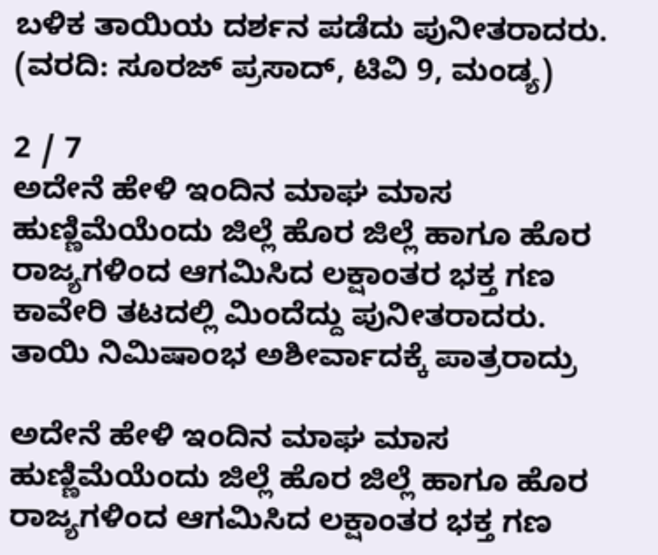ಬಳಿಕ ತಾಯಿಯ ದರ್ಶನ ಪಡೆದು ಪುನೀತರಾದರು. (ವರದಿ: ಸೂರಜ್ ಪ್ರಸಾದ್, ಟಿವಿ 9, ಮಂಡ್ಯ)

2 / 7
ಅದೇನೆ ಹೇಳಿ ಇಂದಿನ ಮಾಘ ಮಾಸ ಹುಣ್ಣಿಮೆಯೆಂದು ಜಿಲ್ಲೆ ಹೊರ ಜಿಲ್ಲೆ ಹಾಗೂ ಹೊರ ರಾಜ್ಯಗಳಿಂದ ಆಗಮಿಸಿದ ಲಕ್ಷಾಂತರ ಭಕ್ತ ಗಣ ಕಾವೇರಿ ತಟದಲ್ಲಿ ಮಿಂದೆದ್ದು ಪುನೀತರಾದರು. ತಾಯಿ ನಿಮಿಷಾಂಭ ಅಶೀರ್ವಾದಕ್ಕೆ ಪಾತ್ರರಾದ್ರು

ಅದೇನೆ ಹೇಳಿ ಇಂದಿನ ಮಾಘ ಮಾಸ ಹುಣ್ಣಿಮೆಯೆಂದು ಜಿಲ್ಲೆ ಹೊರ ಜಿಲ್ಲೆ ಹಾಗೂ ಹೊರ ರಾಜ್ಯಗಳಿಂದ ಆಗಮಿಸಿದ ಲಕ್ಷಾಂತರ ಭಕ್ತ ಗಣ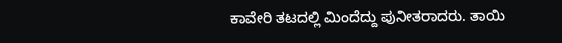ಕಾವೇರಿ ತಟದಲ್ಲಿ ಮಿಂದೆದ್ದು ಪುನೀತರಾದರು. ತಾಯಿ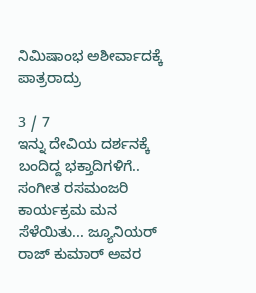ನಿಮಿಷಾಂಭ ಅಶೀರ್ವಾದಕ್ಕೆ ಪಾತ್ರರಾದ್ರು

3 / 7
ಇನ್ನು ದೇವಿಯ ದರ್ಶನಕ್ಕೆ ಬಂದಿದ್ದ ಭಕ್ತಾದಿಗಳಿಗೆ.. ಸಂಗೀತ ರಸಮಂಜರಿ ಕಾರ್ಯಕ್ರಮ ಮನ ಸೆಳೆಯಿತು... ಜ್ಯೂನಿಯರ್ ರಾಜ್ ಕುಮಾರ್ ಅವರ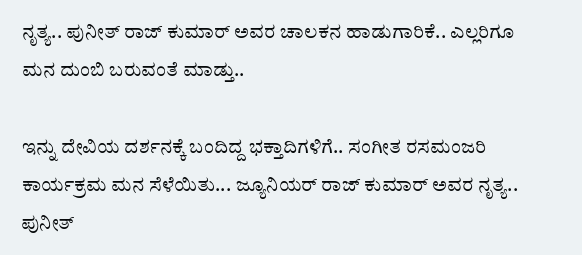ನೃತ್ಯ.. ಪುನೀತ್ ರಾಜ್ ಕುಮಾರ್ ಅವರ ಚಾಲಕನ ಹಾಡುಗಾರಿಕೆ.. ಎಲ್ಲರಿಗೂ ಮನ ದುಂಬಿ ಬರುವಂತೆ ಮಾಡ್ತು..

ಇನ್ನು ದೇವಿಯ ದರ್ಶನಕ್ಕೆ ಬಂದಿದ್ದ ಭಕ್ತಾದಿಗಳಿಗೆ.. ಸಂಗೀತ ರಸಮಂಜರಿ ಕಾರ್ಯಕ್ರಮ ಮನ ಸೆಳೆಯಿತು... ಜ್ಯೂನಿಯರ್ ರಾಜ್ ಕುಮಾರ್ ಅವರ ನೃತ್ಯ.. ಪುನೀತ್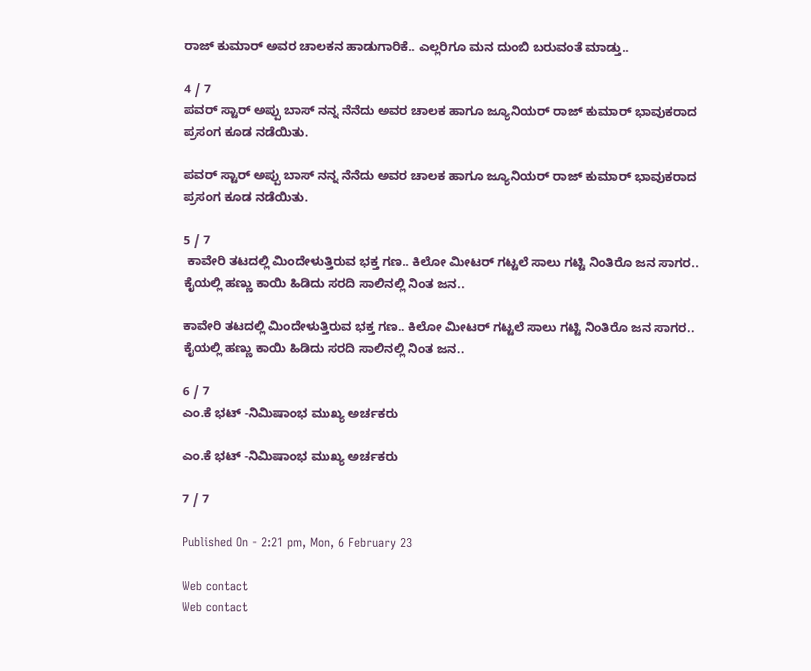ರಾಜ್ ಕುಮಾರ್ ಅವರ ಚಾಲಕನ ಹಾಡುಗಾರಿಕೆ.. ಎಲ್ಲರಿಗೂ ಮನ ದುಂಬಿ ಬರುವಂತೆ ಮಾಡ್ತು..

4 / 7
ಪವರ್ ಸ್ಟಾರ್ ಅಪ್ಪು ಬಾಸ್ ನನ್ನ ನೆನೆದು ಅವರ ಚಾಲಕ ಹಾಗೂ ಜ್ಯೂನಿಯರ್ ರಾಜ್ ಕುಮಾರ್ ಭಾವುಕರಾದ ಪ್ರಸಂಗ ಕೂಡ ನಡೆಯಿತು.

ಪವರ್ ಸ್ಟಾರ್ ಅಪ್ಪು ಬಾಸ್ ನನ್ನ ನೆನೆದು ಅವರ ಚಾಲಕ ಹಾಗೂ ಜ್ಯೂನಿಯರ್ ರಾಜ್ ಕುಮಾರ್ ಭಾವುಕರಾದ ಪ್ರಸಂಗ ಕೂಡ ನಡೆಯಿತು.

5 / 7
 ಕಾವೇರಿ ತಟದಲ್ಲಿ ಮಿಂದೇಳುತ್ತಿರುವ ಭಕ್ತ ಗಣ.. ಕಿಲೋ ಮೀಟರ್ ಗಟ್ಟಲೆ ಸಾಲು ಗಟ್ಟಿ ನಿಂತಿರೊ ಜನ ಸಾಗರ.. ಕೈಯಲ್ಲಿ ಹಣ್ಣು ಕಾಯಿ ಹಿಡಿದು ಸರದಿ ಸಾಲಿನಲ್ಲಿ ನಿಂತ ಜನ..

ಕಾವೇರಿ ತಟದಲ್ಲಿ ಮಿಂದೇಳುತ್ತಿರುವ ಭಕ್ತ ಗಣ.. ಕಿಲೋ ಮೀಟರ್ ಗಟ್ಟಲೆ ಸಾಲು ಗಟ್ಟಿ ನಿಂತಿರೊ ಜನ ಸಾಗರ.. ಕೈಯಲ್ಲಿ ಹಣ್ಣು ಕಾಯಿ ಹಿಡಿದು ಸರದಿ ಸಾಲಿನಲ್ಲಿ ನಿಂತ ಜನ..

6 / 7
ಎಂ.ಕೆ ಭಟ್ -ನಿಮಿಷಾಂಭ ಮುಖ್ಯ ಅರ್ಚಕರು

ಎಂ.ಕೆ ಭಟ್ -ನಿಮಿಷಾಂಭ ಮುಖ್ಯ ಅರ್ಚಕರು

7 / 7

Published On - 2:21 pm, Mon, 6 February 23

Web contact
Web contact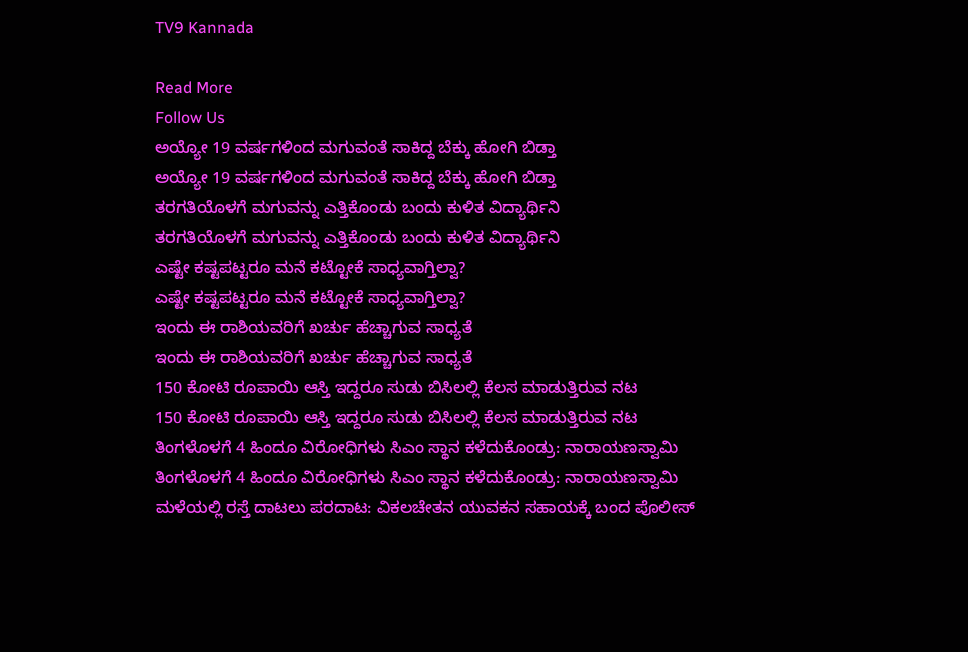TV9 Kannada

Read More
Follow Us
ಅಯ್ಯೋ 19 ವರ್ಷಗಳಿಂದ ಮಗುವಂತೆ ಸಾಕಿದ್ದ ಬೆಕ್ಕು ಹೋಗಿ ಬಿಡ್ತಾ
ಅಯ್ಯೋ 19 ವರ್ಷಗಳಿಂದ ಮಗುವಂತೆ ಸಾಕಿದ್ದ ಬೆಕ್ಕು ಹೋಗಿ ಬಿಡ್ತಾ
ತರಗತಿಯೊಳಗೆ ಮಗುವನ್ನು ಎತ್ತಿಕೊಂಡು ಬಂದು ಕುಳಿತ ವಿದ್ಯಾರ್ಥಿನಿ
ತರಗತಿಯೊಳಗೆ ಮಗುವನ್ನು ಎತ್ತಿಕೊಂಡು ಬಂದು ಕುಳಿತ ವಿದ್ಯಾರ್ಥಿನಿ
ಎಷ್ಟೇ ಕಷ್ಟಪಟ್ಟರೂ ಮನೆ ಕಟ್ಟೋಕೆ ಸಾಧ್ಯವಾಗ್ತಿಲ್ವಾ?
ಎಷ್ಟೇ ಕಷ್ಟಪಟ್ಟರೂ ಮನೆ ಕಟ್ಟೋಕೆ ಸಾಧ್ಯವಾಗ್ತಿಲ್ವಾ?
ಇಂದು ಈ ರಾಶಿಯವರಿಗೆ ಖರ್ಚು ಹೆಚ್ಚಾಗುವ ಸಾಧ್ಯತೆ
ಇಂದು ಈ ರಾಶಿಯವರಿಗೆ ಖರ್ಚು ಹೆಚ್ಚಾಗುವ ಸಾಧ್ಯತೆ
150 ಕೋಟಿ ರೂಪಾಯಿ ಆಸ್ತಿ ಇದ್ದರೂ ಸುಡು ಬಿಸಿಲಲ್ಲಿ ಕೆಲಸ ಮಾಡುತ್ತಿರುವ ನಟ
150 ಕೋಟಿ ರೂಪಾಯಿ ಆಸ್ತಿ ಇದ್ದರೂ ಸುಡು ಬಿಸಿಲಲ್ಲಿ ಕೆಲಸ ಮಾಡುತ್ತಿರುವ ನಟ
ತಿಂಗಳೊಳಗೆ 4 ಹಿಂದೂ ವಿರೋಧಿಗಳು ಸಿಎಂ ಸ್ಥಾನ ಕಳೆದುಕೊಂಡ್ರು: ನಾರಾಯಣಸ್ವಾಮಿ
ತಿಂಗಳೊಳಗೆ 4 ಹಿಂದೂ ವಿರೋಧಿಗಳು ಸಿಎಂ ಸ್ಥಾನ ಕಳೆದುಕೊಂಡ್ರು: ನಾರಾಯಣಸ್ವಾಮಿ
ಮಳೆಯಲ್ಲಿ ರಸ್ತೆ ದಾಟಲು ಪರದಾಟ: ವಿಕಲಚೇತನ ಯುವಕನ ಸಹಾಯಕ್ಕೆ ಬಂದ ಪೊಲೀಸ್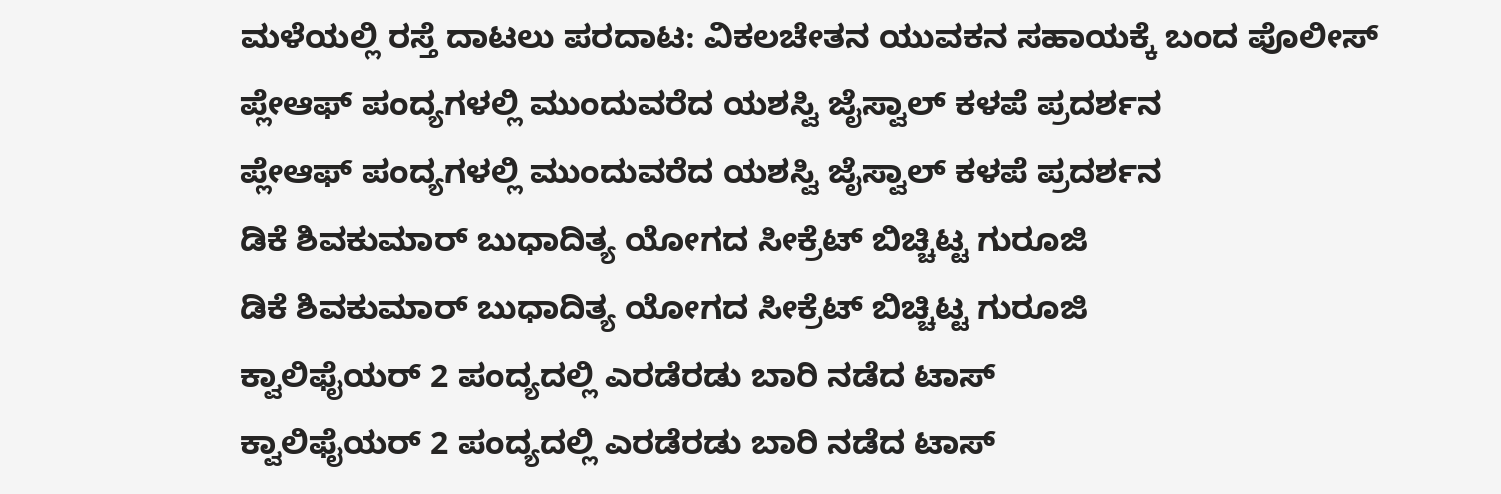ಮಳೆಯಲ್ಲಿ ರಸ್ತೆ ದಾಟಲು ಪರದಾಟ: ವಿಕಲಚೇತನ ಯುವಕನ ಸಹಾಯಕ್ಕೆ ಬಂದ ಪೊಲೀಸ್
ಪ್ಲೇಆಫ್‌ ಪಂದ್ಯಗಳಲ್ಲಿ ಮುಂದುವರೆದ ಯಶಸ್ವಿ ಜೈಸ್ವಾಲ್ ಕಳಪೆ ಪ್ರದರ್ಶನ
ಪ್ಲೇಆಫ್‌ ಪಂದ್ಯಗಳಲ್ಲಿ ಮುಂದುವರೆದ ಯಶಸ್ವಿ ಜೈಸ್ವಾಲ್ ಕಳಪೆ ಪ್ರದರ್ಶನ
ಡಿಕೆ ಶಿವಕುಮಾರ್ ಬುಧಾದಿತ್ಯ ಯೋಗದ ಸೀಕ್ರೆಟ್ ಬಿಚ್ಚಿಟ್ಟ ಗುರೂಜಿ
ಡಿಕೆ ಶಿವಕುಮಾರ್ ಬುಧಾದಿತ್ಯ ಯೋಗದ ಸೀಕ್ರೆಟ್ ಬಿಚ್ಚಿಟ್ಟ ಗುರೂಜಿ
ಕ್ವಾಲಿಫೈಯರ್ 2 ಪಂದ್ಯದಲ್ಲಿ ಎರಡೆರಡು ಬಾರಿ ನಡೆದ ಟಾಸ್
ಕ್ವಾಲಿಫೈಯರ್ 2 ಪಂದ್ಯದಲ್ಲಿ ಎರಡೆರಡು ಬಾರಿ ನಡೆದ ಟಾಸ್